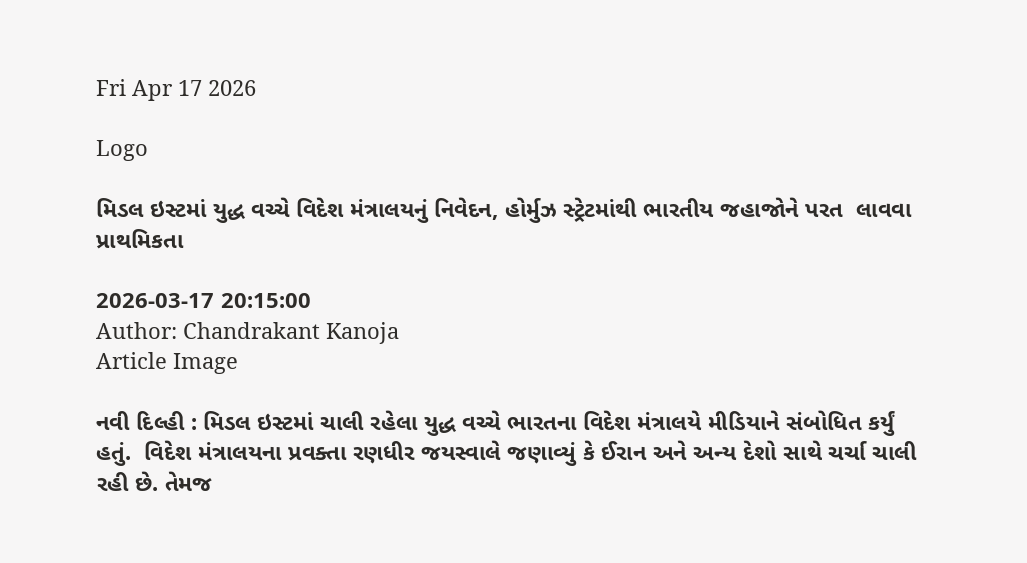Fri Apr 17 2026

Logo

મિડલ ઇસ્ટમાં યુદ્ધ વચ્ચે વિદેશ મંત્રાલયનું નિવેદન, હોર્મુઝ સ્ટ્રેટમાંથી ભારતીય જહાજોને પરત  લાવવા પ્રાથમિકતા

2026-03-17 20:15:00
Author: Chandrakant Kanoja
Article Image

નવી દિલ્હી : મિડલ ઇસ્ટમાં ચાલી રહેલા યુદ્ધ વચ્ચે ભારતના વિદેશ મંત્રાલયે મીડિયાને સંબોધિત કર્યું  હતું.  વિદેશ મંત્રાલયના પ્રવક્તા રણધીર જયસ્વાલે જણાવ્યું કે ઈરાન અને અન્ય દેશો સાથે ચર્ચા ચાલી રહી છે. તેમજ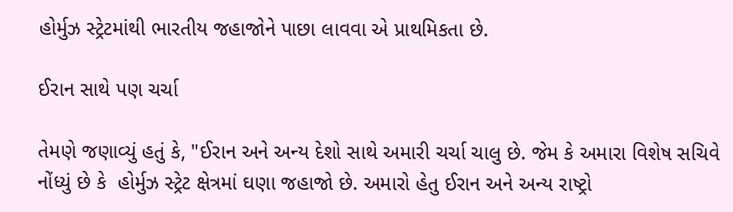હોર્મુઝ સ્ટ્રેટમાંથી ભારતીય જહાજોને પાછા લાવવા એ પ્રાથમિકતા છે.

ઈરાન સાથે પણ ચર્ચા

તેમણે જણાવ્યું હતું કે, "ઈરાન અને અન્ય દેશો સાથે અમારી ચર્ચા ચાલુ છે. જેમ કે અમારા વિશેષ સચિવે નોંધ્યું છે કે  હોર્મુઝ સ્ટ્રેટ ક્ષેત્રમાં ઘણા જહાજો છે. અમારો હેતુ ઈરાન અને અન્ય રાષ્ટ્રો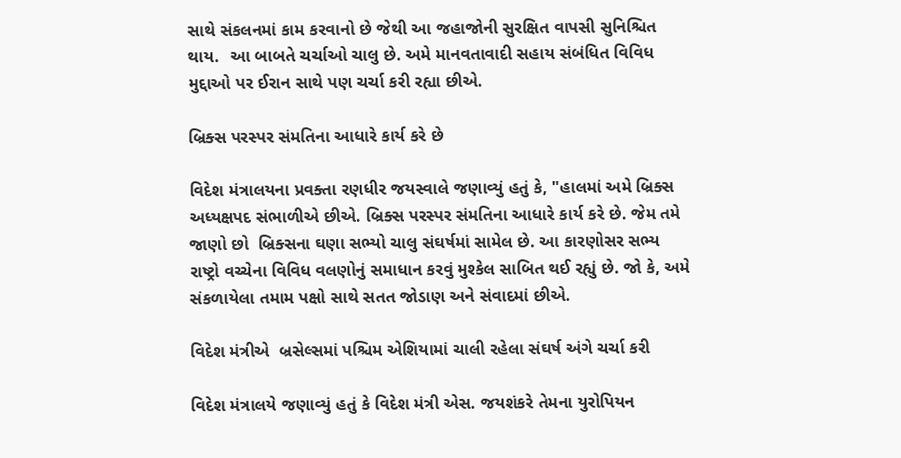સાથે સંકલનમાં કામ કરવાનો છે જેથી આ જહાજોની સુરક્ષિત વાપસી સુનિશ્ચિત થાય.  આ બાબતે ચર્ચાઓ ચાલુ છે. અમે માનવતાવાદી સહાય સંબંધિત વિવિધ મુદ્દાઓ પર ઈરાન સાથે પણ ચર્ચા કરી રહ્યા છીએ.

બ્રિક્સ પરસ્પર સંમતિના આધારે કાર્ય કરે છે

વિદેશ મંત્રાલયના પ્રવક્તા રણધીર જયસ્વાલે જણાવ્યું હતું કે, "હાલમાં અમે બ્રિક્સ અધ્યક્ષપદ સંભાળીએ છીએ. બ્રિક્સ પરસ્પર સંમતિના આધારે કાર્ય કરે છે. જેમ તમે જાણો છો  બ્રિક્સના ઘણા સભ્યો ચાલુ સંઘર્ષમાં સામેલ છે. આ કારણોસર સભ્ય રાષ્ટ્રો વચ્ચેના વિવિધ વલણોનું સમાધાન કરવું મુશ્કેલ સાબિત થઈ રહ્યું છે. જો કે, અમે સંકળાયેલા તમામ પક્ષો સાથે સતત જોડાણ અને સંવાદમાં છીએ.

વિદેશ મંત્રીએ  બ્રસેલ્સમાં પશ્ચિમ એશિયામાં ચાલી રહેલા સંઘર્ષ અંગે ચર્ચા કરી

વિદેશ મંત્રાલયે જણાવ્યું હતું કે વિદેશ મંત્રી એસ. જયશંકરે તેમના યુરોપિયન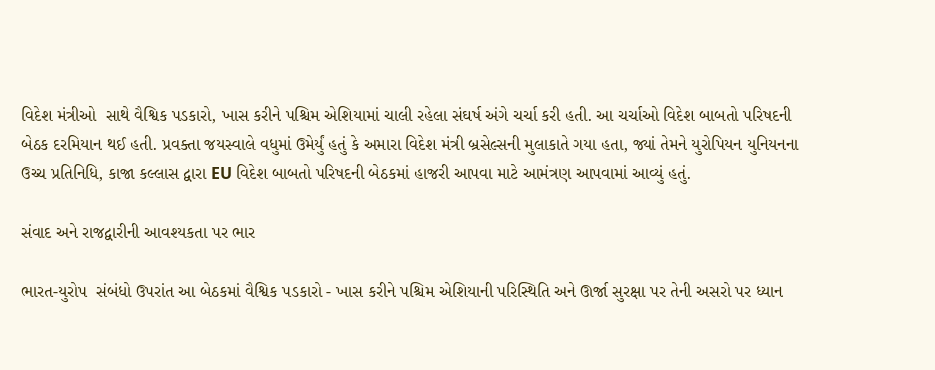વિદેશ મંત્રીઓ  સાથે વૈશ્વિક પડકારો, ખાસ કરીને પશ્ચિમ એશિયામાં ચાલી રહેલા સંઘર્ષ અંગે ચર્ચા કરી હતી. આ ચર્ચાઓ વિદેશ બાબતો પરિષદની બેઠક દરમિયાન થઈ હતી. પ્રવક્તા જયસ્વાલે વધુમાં ઉમેર્યું હતું કે અમારા વિદેશ મંત્રી બ્રસેલ્સની મુલાકાતે ગયા હતા, જ્યાં તેમને યુરોપિયન યુનિયનના ઉચ્ચ પ્રતિનિધિ, કાજા કલ્લાસ દ્વારા EU વિદેશ બાબતો પરિષદની બેઠકમાં હાજરી આપવા માટે આમંત્રણ આપવામાં આવ્યું હતું.

સંવાદ અને રાજદ્વારીની આવશ્યકતા પર ભાર

ભારત-યુરોપ  સંબંધો ઉપરાંત આ બેઠકમાં વૈશ્વિક પડકારો - ખાસ કરીને પશ્ચિમ એશિયાની પરિસ્થિતિ અને ઊર્જા સુરક્ષા પર તેની અસરો પર ધ્યાન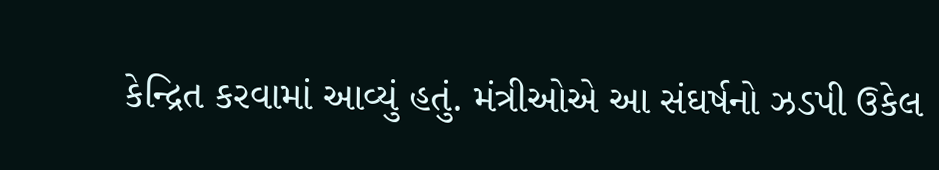કેન્દ્રિત કરવામાં આવ્યું હતું. મંત્રીઓએ આ સંઘર્ષનો ઝડપી ઉકેલ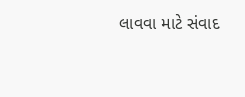લાવવા માટે સંવાદ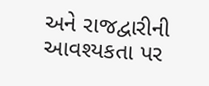અને રાજદ્વારીની આવશ્યકતા પર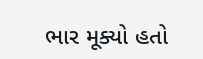ભાર મૂક્યો હતો